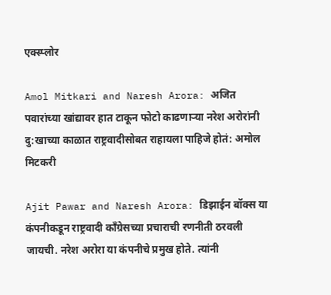एक्स्प्लोर

Amol Mitkari and Naresh Arora: अजित पवारांच्या खांद्यावर हात टाकून फोटो काढणाऱ्या नरेश अरोरांनी दु:खाच्या काळात राष्ट्रवादीसोबत राहायला पाहिजे होतं: अमोल मिटकरी

Ajit Pawar and Naresh Arora: डिझाईन बॉक्स या कंपनीकडून राष्ट्रवादी काँग्रेसच्या प्रचाराची रणनीती ठरवली जायची. नरेश अरोरा या कंपनीचे प्रमुख होते. त्यांनी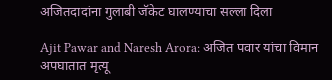अजितदादांना गुलाबी जॅकेट घालण्याचा सल्ला दिला

Ajit Pawar and Naresh Arora: अजित पवार यांचा विमान अपघातात मृत्यू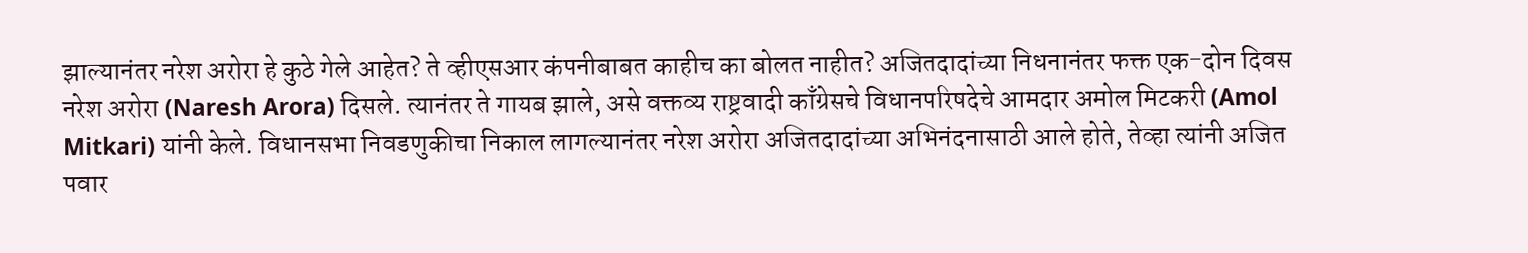झाल्यानंतर नरेश अरोरा हे कुठे गेले आहेत? ते व्हीएसआर कंपनीबाबत काहीच का बोलत नाहीत? अजितदादांच्या निधनानंतर फक्त एक-दोन दिवस नरेश अरोरा (Naresh Arora) दिसले. त्यानंतर ते गायब झाले, असे वक्तव्य राष्ट्रवादी काँग्रेसचे विधानपरिषदेचे आमदार अमोल मिटकरी (Amol Mitkari) यांनी केले. विधानसभा निवडणुकीचा निकाल लागल्यानंतर नरेश अरोरा अजितदादांच्या अभिनंदनासाठी आले होते, तेव्हा त्यांनी अजित पवार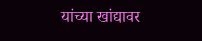यांच्या खांद्यावर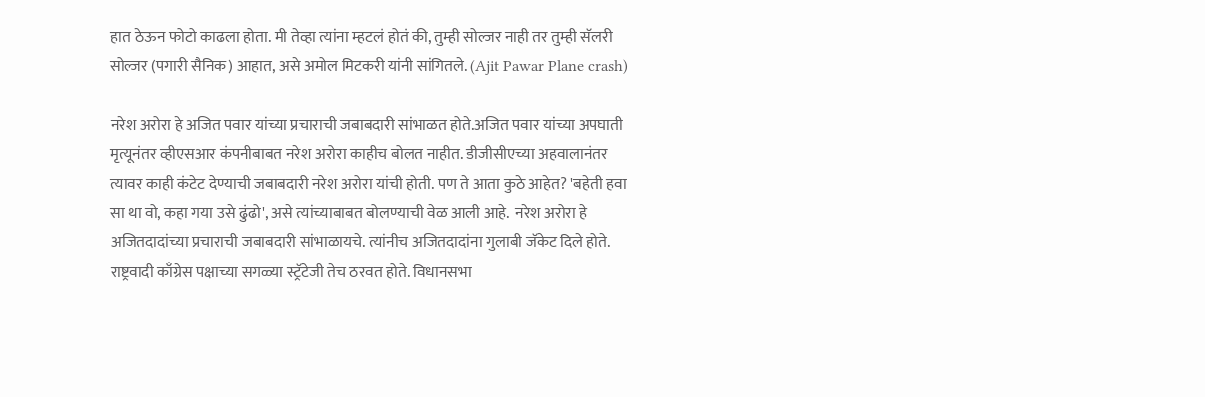हात ठेऊन फोटो काढला होता. मी तेव्हा त्यांना म्हटलं होतं की, तुम्ही सोल्जर नाही तर तुम्ही सॅलरी सोल्जर (पगारी सैनिक) आहात, असे अमोल मिटकरी यांनी सांगितले. (Ajit Pawar Plane crash)

नरेश अरोरा हे अजित पवार यांच्या प्रचाराची जबाबदारी सांभाळत होते.अजित पवार यांच्या अपघाती मृत्यूनंतर व्हीएसआर कंपनीबाबत नरेश अरोरा काहीच बोलत नाहीत. डीजीसीएच्या अहवालानंतर त्यावर काही कंटेट देण्याची जबाबदारी नरेश अरोरा यांची होती. पण ते आता कुठे आहेत? 'बहेती हवा सा था वो, कहा गया उसे ढुंढो', असे त्यांच्याबाबत बोलण्याची वेळ आली आहे.  नरेश अरोरा हे अजितदादांच्या प्रचाराची जबाबदारी सांभाळायचे. त्यांनीच अजितदादांना गुलाबी जॅकेट दिले होते. राष्ट्रवादी काँग्रेस पक्षाच्या सगळ्या स्ट्रॅटेजी तेच ठरवत होते. विधानसभा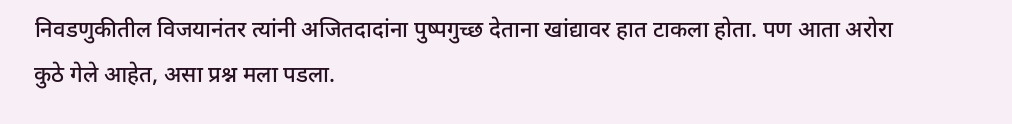निवडणुकीतील विजयानंतर त्यांनी अजितदादांना पुष्पगुच्छ देताना खांद्यावर हात टाकला होता. पण आता अरोरा कुठे गेले आहेत, असा प्रश्न मला पडला.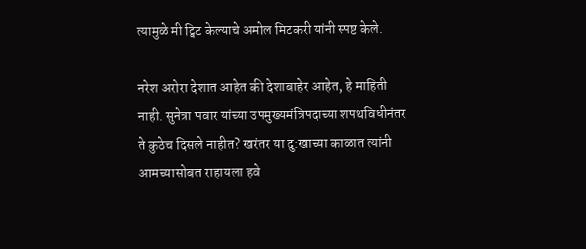त्यामुळे मी ट्विट केल्याचे अमोल मिटकरी यांनी स्पष्ट केले.

नरेश अरोरा देशात आहेत की देशाबाहेर आहेत, हे माहिती नाही. सुनेत्रा पवार यांच्या उपमुख्यमंत्रिपदाच्या शपथविधीनंतर ते कुठेच दिसले नाहीत? खरंतर या दु:खाच्या काळात त्यांनी आमच्यासोबत राहायला हवे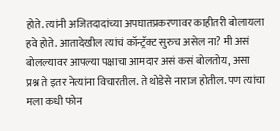होते. त्यांनी अजितदादांच्या अपघातप्रकरणावर काहीतरी बोलायला हवे होते. आतादेखील त्यांचं कॉन्ट्रॅक्ट सुरुच असेल ना? मी असं बोलल्यावर आपल्या पक्षाचा आमदार असं कसं बोलतोय, असा प्रश्न ते इतर नेत्यांना विचारतील. ते थोडेसे नाराज होतील. पण त्यांचा मला कधी फोन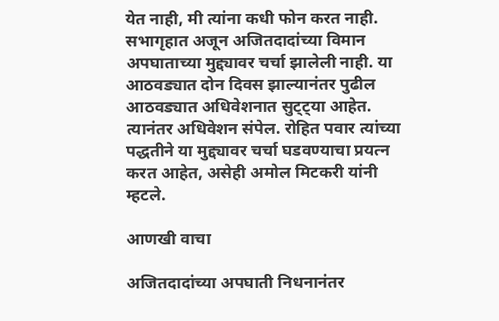येत नाही, मी त्यांना कधी फोन करत नाही. सभागृहात अजून अजितदादांच्या विमान अपघाताच्या मुद्द्यावर चर्चा झालेली नाही. या आठवड्यात दोन दिवस झाल्यानंतर पुढील आठवड्यात अधिवेशनात सुट्ट्या आहेत. त्यानंतर अधिवेशन संपेल. रोहित पवार त्यांच्या पद्धतीने या मुद्द्यावर चर्चा घडवण्याचा प्रयत्न करत आहेत, असेही अमोल मिटकरी यांनी म्हटले.

आणखी वाचा

अजितदादांच्या अपघाती निधनानंतर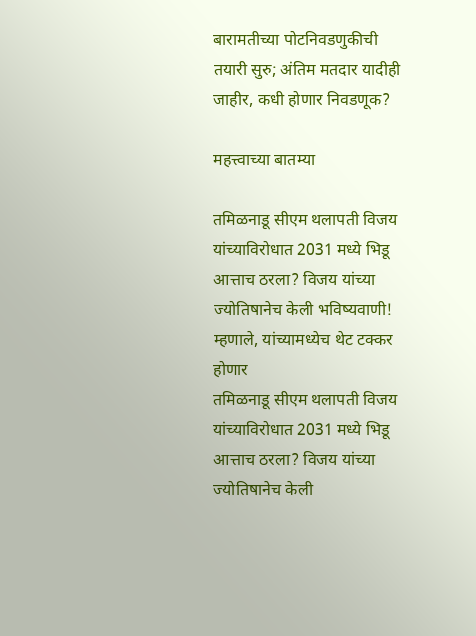बारामतीच्या पोटनिवडणुकीची तयारी सुरु; अंतिम मतदार यादीही जाहीर, कधी होणार निवडणूक?

महत्त्वाच्या बातम्या

तमिळनाडू सीएम थलापती विजय यांच्याविरोधात 2031 मध्ये भिडू आत्ताच ठरला? विजय यांच्या ज्योतिषानेच केली भविष्यवाणी! म्हणाले, यांच्यामध्येच थेट टक्कर होणार
तमिळनाडू सीएम थलापती विजय यांच्याविरोधात 2031 मध्ये भिडू आत्ताच ठरला? विजय यांच्या ज्योतिषानेच केली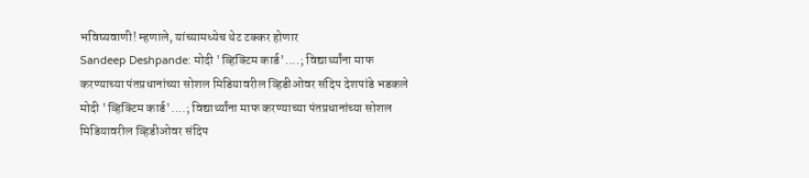भविष्यवाणी! म्हणाले, यांच्यामध्येच थेट टक्कर होणार
Sandeep Deshpande: मोदी 'व्हिक्टिम कार्ड'....; विद्यार्थ्यांना माफ करण्याच्या पंतप्रधानांच्या सोशल मिडियावरील व्हिडीओवर संदिप देशपांडे भडकले
मोदी 'व्हिक्टिम कार्ड'....; विद्यार्थ्यांना माफ करण्याच्या पंतप्रधानांच्या सोशल मिडियावरील व्हिडीओवर संदिप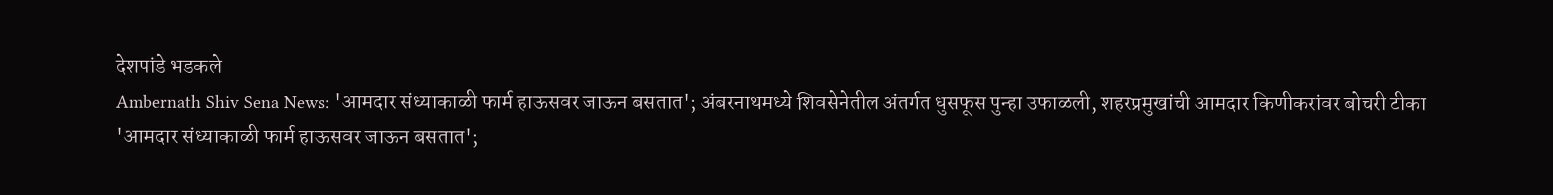देशपांडे भडकले
Ambernath Shiv Sena News: 'आमदार संध्याकाळी फार्म हाऊसवर जाऊन बसतात'; अंबरनाथमध्ये शिवसेनेतील अंतर्गत धुसफूस पुन्हा उफाळली, शहरप्रमुखांची आमदार किणीकरांवर बोचरी टीका
'आमदार संध्याकाळी फार्म हाऊसवर जाऊन बसतात';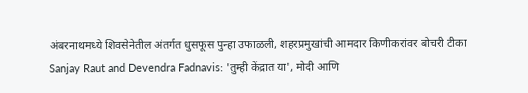अंबरनाथमध्ये शिवसेनेतील अंतर्गत धुसफूस पुन्हा उफाळली, शहरप्रमुखांची आमदार किणीकरांवर बोचरी टीका
Sanjay Raut and Devendra Fadnavis: 'तुम्ही केंद्रात या', मोदी आणि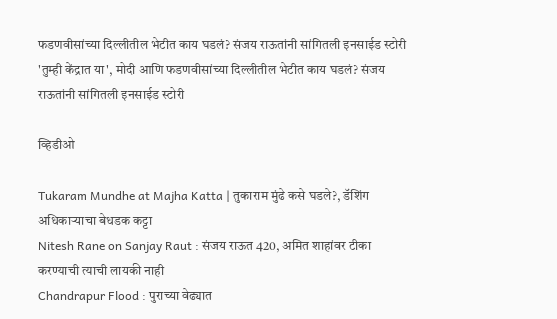फडणवीसांच्या दिल्लीतील भेटीत काय घडलं? संजय राऊतांनी सांगितली इनसाईड स्टोरी
'तुम्ही केंद्रात या', मोदी आणि फडणवीसांच्या दिल्लीतील भेटीत काय घडलं? संजय राऊतांनी सांगितली इनसाईड स्टोरी

व्हिडीओ

Tukaram Mundhe at Majha Katta | तुकाराम मुंढे कसे घडले?, डॅशिंग अधिकाऱ्याचा बेधडक कट्टा
Nitesh Rane on Sanjay Raut : संजय राऊत 420, अमित शाहांवर टीका करण्याची त्याची लायकी नाही
Chandrapur Flood : पुराच्या वेढ्यात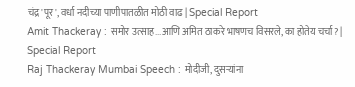चंद्र'पूर', वर्धा नदीच्या पाणीपातळीत मोठी वाढ | Special Report
Amit Thackeray : समोर उत्साह...आणि अमित ठाकरे भाषणच विसरले, का होतेय चर्चा? | Special Report
Raj Thackeray Mumbai Speech : मोदीजी, दुसऱ्यांना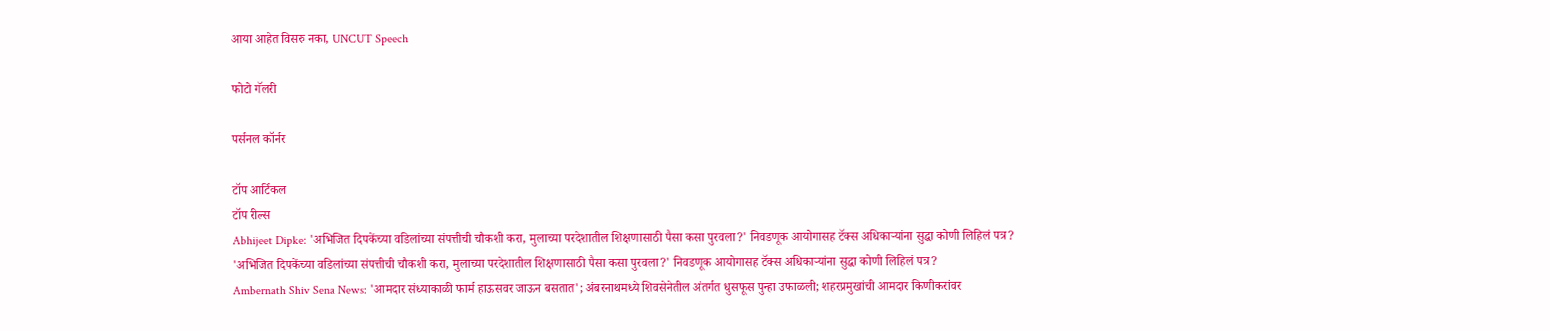आया आहेत विसरु नका, UNCUT Speech

फोटो गॅलरी

पर्सनल कॉर्नर

टॉप आर्टिकल
टॉप रील्स
Abhijeet Dipke: 'अभिजित दिपकेंच्या वडिलांच्या संपत्तीची चौकशी करा, मुलाच्या परदेशातील शिक्षणासाठी पैसा कसा पुरवला?' निवडणूक आयोगासह टॅक्स अधिकाऱ्यांना सुद्धा कोणी लिहिलं पत्र?
'अभिजित दिपकेंच्या वडिलांच्या संपत्तीची चौकशी करा, मुलाच्या परदेशातील शिक्षणासाठी पैसा कसा पुरवला?' निवडणूक आयोगासह टॅक्स अधिकाऱ्यांना सुद्धा कोणी लिहिलं पत्र?
Ambernath Shiv Sena News: 'आमदार संध्याकाळी फार्म हाऊसवर जाऊन बसतात'; अंबरनाथमध्ये शिवसेनेतील अंतर्गत धुसफूस पुन्हा उफाळली; शहरप्रमुखांची आमदार किणीकरांवर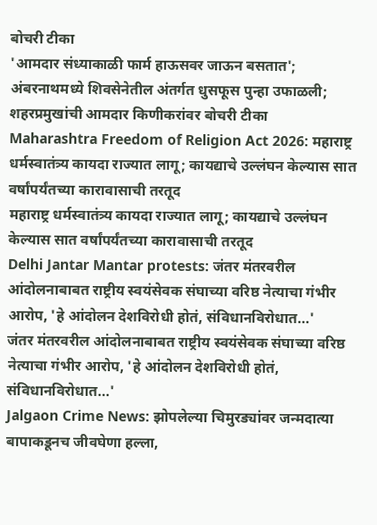बोचरी टीका
'आमदार संध्याकाळी फार्म हाऊसवर जाऊन बसतात'; अंबरनाथमध्ये शिवसेनेतील अंतर्गत धुसफूस पुन्हा उफाळली; शहरप्रमुखांची आमदार किणीकरांवर बोचरी टीका
Maharashtra Freedom of Religion Act 2026: महाराष्ट्र धर्मस्वातंत्र्य कायदा राज्यात लागू; कायद्याचे उल्लंघन केल्यास सात वर्षांपर्यंतच्या कारावासाची तरतूद
महाराष्ट्र धर्मस्वातंत्र्य कायदा राज्यात लागू; कायद्याचे उल्लंघन केल्यास सात वर्षांपर्यंतच्या कारावासाची तरतूद
Delhi Jantar Mantar protests: जंतर मंतरवरील आंदोलनाबाबत राष्ट्रीय स्वयंसेवक संघाच्या वरिष्ठ नेत्याचा गंभीर आरोप, 'हे आंदोलन देशविरोधी होतं, संविधानविरोधात...'
जंतर मंतरवरील आंदोलनाबाबत राष्ट्रीय स्वयंसेवक संघाच्या वरिष्ठ नेत्याचा गंभीर आरोप, 'हे आंदोलन देशविरोधी होतं, संविधानविरोधात...'
Jalgaon Crime News: झोपलेल्या चिमुरड्यांवर जन्मदात्या बापाकडूनच जीवघेणा हल्ला,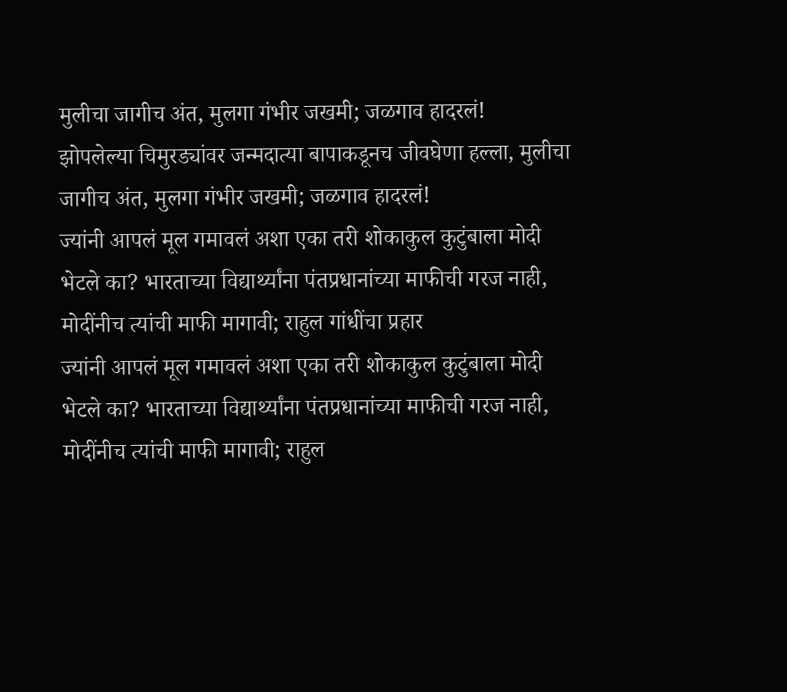मुलीचा जागीच अंत, मुलगा गंभीर जखमी; जळगाव हादरलं!
झोपलेल्या चिमुरड्यांवर जन्मदात्या बापाकडूनच जीवघेणा हल्ला, मुलीचा जागीच अंत, मुलगा गंभीर जखमी; जळगाव हादरलं!
ज्यांनी आपलं मूल गमावलं अशा एका तरी शोकाकुल कुटुंबाला मोदी भेटले का? भारताच्या विद्यार्थ्यांना पंतप्रधानांच्या माफीची गरज नाही, मोदींनीच त्यांची माफी मागावी; राहुल गांधींचा प्रहार
ज्यांनी आपलं मूल गमावलं अशा एका तरी शोकाकुल कुटुंबाला मोदी भेटले का? भारताच्या विद्यार्थ्यांना पंतप्रधानांच्या माफीची गरज नाही, मोदींनीच त्यांची माफी मागावी; राहुल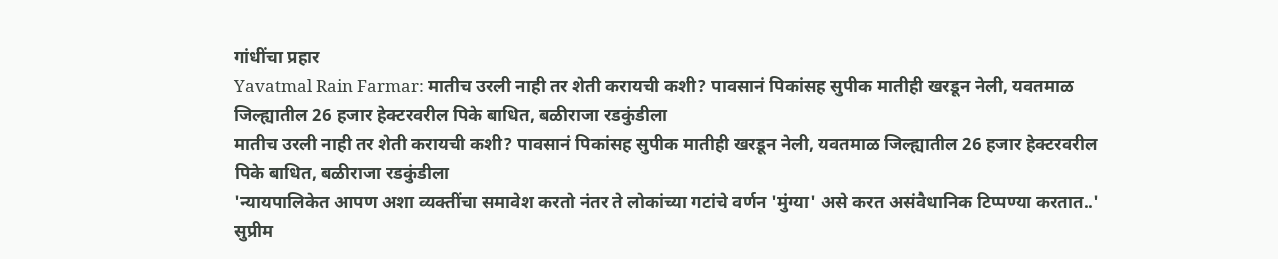गांधींचा प्रहार
Yavatmal Rain Farmar: मातीच उरली नाही तर शेती करायची कशी? पावसानं पिकांसह सुपीक मातीही खरडून नेली, यवतमाळ जिल्ह्यातील 26 हजार हेक्टरवरील पिके बाधित, बळीराजा रडकुंडीला
मातीच उरली नाही तर शेती करायची कशी? पावसानं पिकांसह सुपीक मातीही खरडून नेली, यवतमाळ जिल्ह्यातील 26 हजार हेक्टरवरील पिके बाधित, बळीराजा रडकुंडीला
'न्यायपालिकेत आपण अशा व्यक्तींचा समावेश करतो नंतर ते लोकांच्या गटांचे वर्णन 'मुंग्या' असे करत असंवैधानिक टिप्पण्या करतात..' सुप्रीम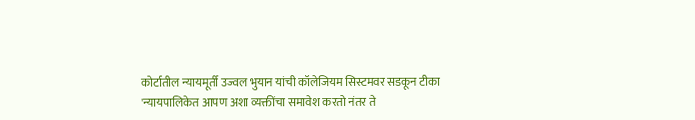कोर्टातील न्यायमूर्ती उज्वल भुयान यांची कॉलेजियम सिस्टमवर सडकून टीका
'न्यायपालिकेत आपण अशा व्यक्तींचा समावेश करतो नंतर ते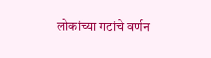लोकांच्या गटांचे वर्णन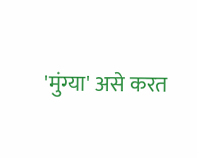'मुंग्या' असे करत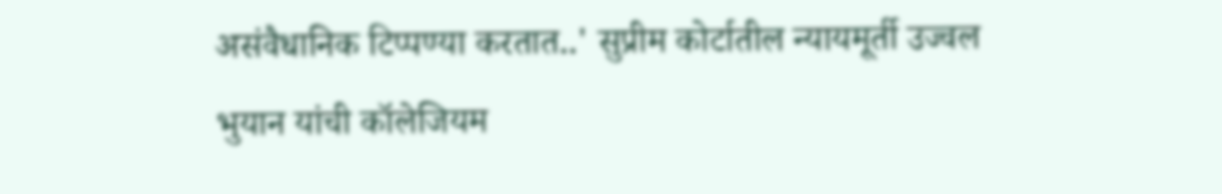असंवैधानिक टिप्पण्या करतात..' सुप्रीम कोर्टातील न्यायमूर्ती उज्वल भुयान यांची कॉलेजियम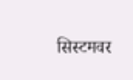सिस्टमवर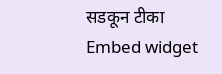सडकून टीका
Embed widget